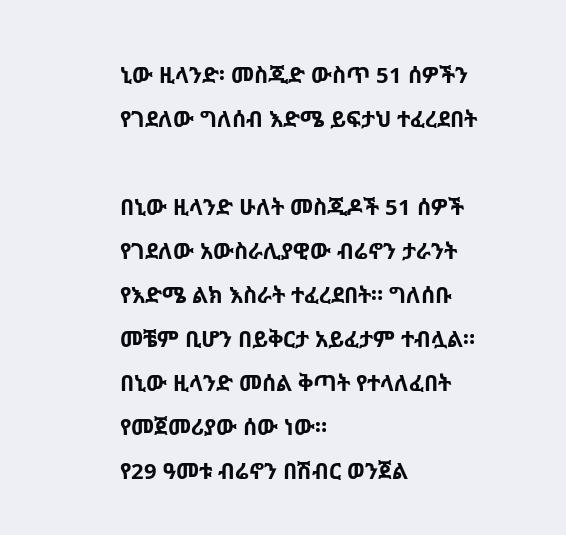ኒው ዚላንድ፡ መስጂድ ውስጥ 51 ሰዎችን የገደለው ግለሰብ እድሜ ይፍታህ ተፈረደበት

በኒው ዚላንድ ሁለት መስጂዶች 51 ሰዎች የገደለው አውስራሊያዊው ብሬኖን ታራንት የእድሜ ልክ እስራት ተፈረደበት። ግለሰቡ መቼም ቢሆን በይቅርታ አይፈታም ተብሏል።
በኒው ዚላንድ መሰል ቅጣት የተላለፈበት የመጀመሪያው ሰው ነው።
የ29 ዓመቱ ብሬኖን በሽብር ወንጀል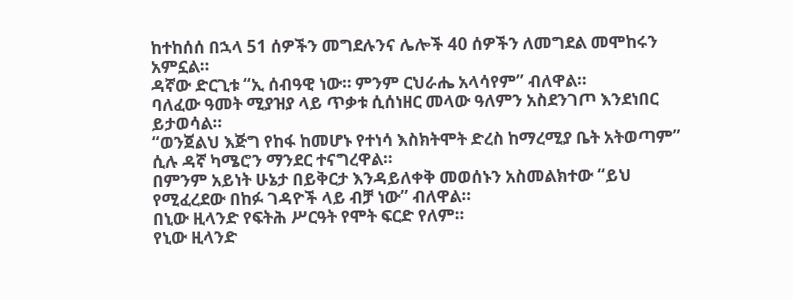ከተከሰሰ በኋላ 51 ሰዎችን መግደሉንና ሌሎች 40 ሰዎችን ለመግደል መሞከሩን አምኗል።
ዳኛው ድርጊቱ “ኢ ሰብዓዊ ነው። ምንም ርህራሔ አላሳየም” ብለዋል።
ባለፈው ዓመት ሚያዝያ ላይ ጥቃቱ ሲሰነዘር መላው ዓለምን አስደንገጦ እንደነበር ይታወሳል።
“ወንጀልህ እጅግ የከፋ ከመሆኑ የተነሳ እስክትሞት ድረስ ከማረሚያ ቤት አትወጣም” ሲሉ ዳኛ ካሜሮን ማንደር ተናግረዋል።
በምንም አይነት ሁኔታ በይቅርታ እንዳይለቀቅ መወሰኑን አስመልክተው “ይህ የሚፈረደው በከፉ ገዳዮች ላይ ብቻ ነው” ብለዋል።
በኒው ዚላንድ የፍትሕ ሥርዓት የሞት ፍርድ የለም።
የኒው ዚላንድ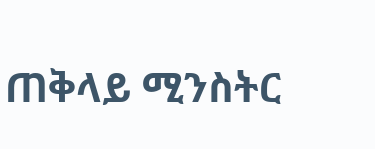ጠቅላይ ሚንስትር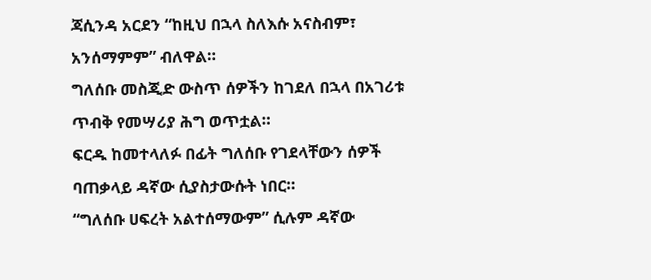ጃሲንዳ አርደን “ከዚህ በኋላ ስለእሱ አናስብም፣ አንሰማምም” ብለዋል።
ግለሰቡ መስጂድ ውስጥ ሰዎችን ከገደለ በኋላ በአገሪቱ ጥብቅ የመሣሪያ ሕግ ወጥቷል።
ፍርዱ ከመተላለፉ በፊት ግለሰቡ የገደላቸውን ሰዎች ባጠቃላይ ዳኛው ሲያስታውሱት ነበር።
“ግለሰቡ ሀፍረት አልተሰማውም” ሲሉም ዳኛው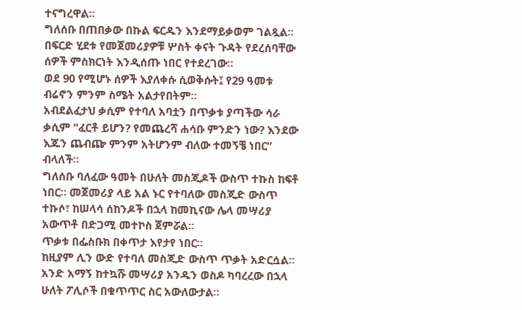ተናግረዋል።
ግለሰቡ በጠበቃው በኩል ፍርዱን እንደማይቃወም ገልጿል።
በፍርድ ሂደቱ የመጀመሪያዎቹ ሦስት ቀናት ጉዳት የደረሰባቸው ሰዎች ምስክርነት እንዲሰጡ ነበር የተደረገው።
ወደ 90 የሚሆኑ ሰዎች እያለቀሱ ሲወቅሱት፤ የ29 ዓመቱ ብሬኖን ምንም ስሜት አልታየበትም።
አብደልፈታህ ቃሲም የተባለ አባቷን በጥቃቱ ያጣችው ሳራ ቃሲም “ፈርቶ ይሆን? የመጨረሻ ሐሳቡ ምንድን ነው? እንደው እጁን ጨብጬ ምንም አትሆንም ብለው ተመኝቼ ነበር” ብላለች።
ግለሰቡ ባለፈው ዓመት በሁለት መስጂዶች ውስጥ ተኩስ ከፍቶ ነበር። መጀመሪያ ላይ አል ኑር የተባለው መስጂድ ውስጥ ተኩሶ፣ ከሠላሳ ሰከንዶች በኋላ ከመኪናው ሌላ መሣሪያ አውጥቶ በድጋሚ መተኮስ ጀምሯል።
ጥቃቱ በፌስቡክ በቀጥታ እየታየ ነበር።
ከዚያም ሊን ውድ የተባለ መስጂድ ውስጥ ጥቃት አድርሷል። አንድ አማኝ ከተኳሹ መሣሪያ አንዱን ወስዶ ካባረረው በኋላ ሁለት ፖሊሶች በቁጥጥር ስር አውለውታል።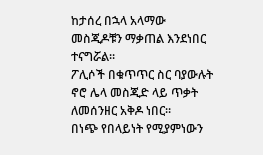ከታሰረ በኋላ አላማው መስጂዶቹን ማቃጠል እንደነበር ተናግሯል።
ፖሊሶች በቁጥጥር ስር ባያውሉት ኖሮ ሌላ መስጂድ ላይ ጥቃት ለመሰንዘር አቅዶ ነበር።
በነጭ የበላይነት የሚያምነውን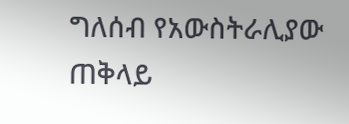ግለሰብ የአውስትራሊያው ጠቅላይ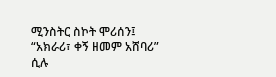ሚንስትር ስኮት ሞሪሰን፤ “አክራሪ፣ ቀኝ ዘመም አሸባሪ” ሲሉ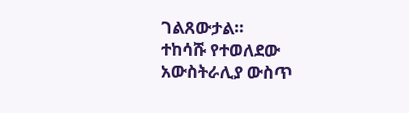ገልጸውታል።
ተከሳሹ የተወለደው አውስትራሊያ ውስጥ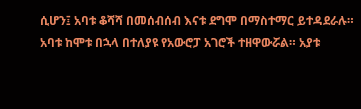ሲሆን፤ አባቱ ቆሻሻ በመሰብሰብ እናቱ ደግሞ በማስተማር ይተዳደራሉ።
አባቱ ከሞቱ በኋላ በተለያዩ የአውሮፓ አገሮች ተዘዋውሯል። አያቱ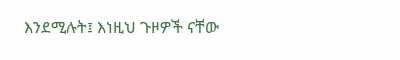እንደሚሉት፤ እነዚህ ጉዞዎች ናቸው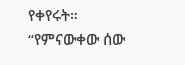የቀየሩት።
“የምናውቀው ሰው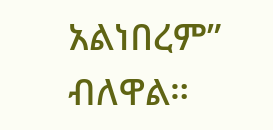አልነበረም” ብለዋል።